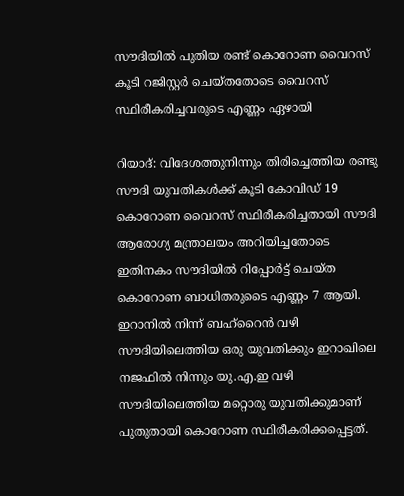സൗദിയില്‍ പുതിയ രണ്ട് കൊറോണ വൈറസ് കൂടി റജിസ്റ്റര്‍ ചെയ്തതോടെ വൈറസ് സ്ഥിരീകരിച്ചവരുടെ എണ്ണം ഏഴായി

റിയാദ്: വിദേശത്തുനിന്നും തിരിച്ചെത്തിയ രണ്ടു സൗദി യുവതികള്‍ക്ക് കൂടി കോവിഡ് 19 കൊറോണ വൈറസ് സ്ഥിരീകരിച്ചതായി സൗദി ആരോഗ്യ മന്ത്രാലയം അറിയിച്ചതോടെ ഇതിനകം സൗദിയില്‍ റിപ്പോര്‍ട്ട് ചെയ്ത കൊറോണ ബാധിതരുടൈ എണ്ണം 7 ആയി. ഇറാനില്‍ നിന്ന് ബഹ്‌റൈന്‍ വഴി സൗദിയിലെത്തിയ ഒരു യുവതിക്കും ഇറാഖിലെ നജഫില്‍ നിന്നും യു.എ.ഇ വഴി സൗദിയിലെത്തിയ മറ്റൊരു യുവതിക്കുമാണ് പുതുതായി കൊറോണ സ്ഥിരീകരിക്കപ്പെട്ടത്.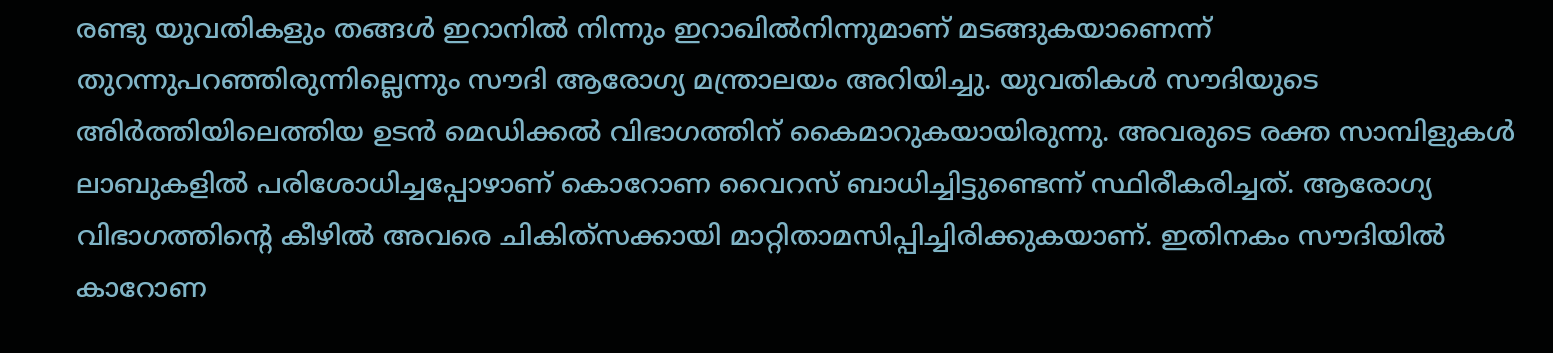രണ്ടു യുവതികളും തങ്ങള്‍ ഇറാനില്‍ നിന്നും ഇറാഖില്‍നിന്നുമാണ് മടങ്ങുകയാണെന്ന് തുറന്നുപറഞ്ഞിരുന്നില്ലെന്നും സൗദി ആരോഗ്യ മന്ത്രാലയം അറിയിച്ചു. യുവതികള്‍ സൗദിയുടെ അിര്‍ത്തിയിലെത്തിയ ഉടന്‍ മെഡിക്കല്‍ വിഭാഗത്തിന് കൈമാറുകയായിരുന്നു. അവരുടെ രക്ത സാമ്പിളുകള്‍ ലാബുകളില്‍ പരിശോധിച്ചപ്പോഴാണ് കൊറോണ വൈറസ് ബാധിച്ചിട്ടുണ്ടെന്ന് സ്ഥിരീകരിച്ചത്. ആരോഗ്യ വിഭാഗത്തിന്റെ കീഴില്‍ അവരെ ചികിത്‌സക്കായി മാറ്റിതാമസിപ്പിച്ചിരിക്കുകയാണ്. ഇതിനകം സൗദിയില്‍ കാറോണ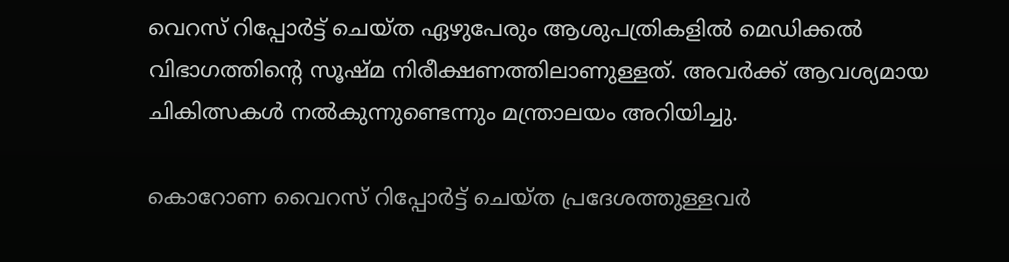വെറസ് റിപ്പോര്‍ട്ട് ചെയ്ത ഏഴുപേരും ആശുപത്രികളില്‍ മെഡിക്കല്‍ വിഭാഗത്തിന്റെ സൂഷ്മ നിരീക്ഷണത്തിലാണുള്ളത്. അവര്‍ക്ക് ആവശ്യമായ ചികിത്സകള്‍ നല്‍കുന്നുണ്ടെന്നും മന്ത്രാലയം അറിയിച്ചു.

കൊറോണ വൈറസ് റിപ്പോര്‍ട്ട് ചെയ്ത പ്രദേശത്തുള്ളവര്‍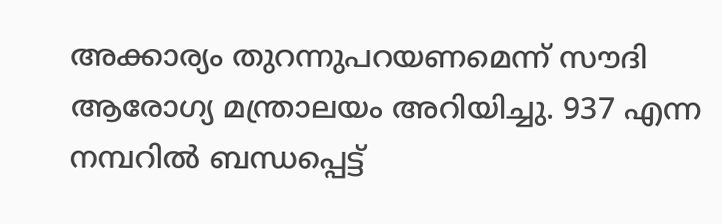അക്കാര്യം തുറന്നുപറയണമെന്ന് സൗദി ആരോഗ്യ മന്ത്രാലയം അറിയിച്ചു. 937 എന്ന നമ്പറില്‍ ബന്ധപ്പെട്ട്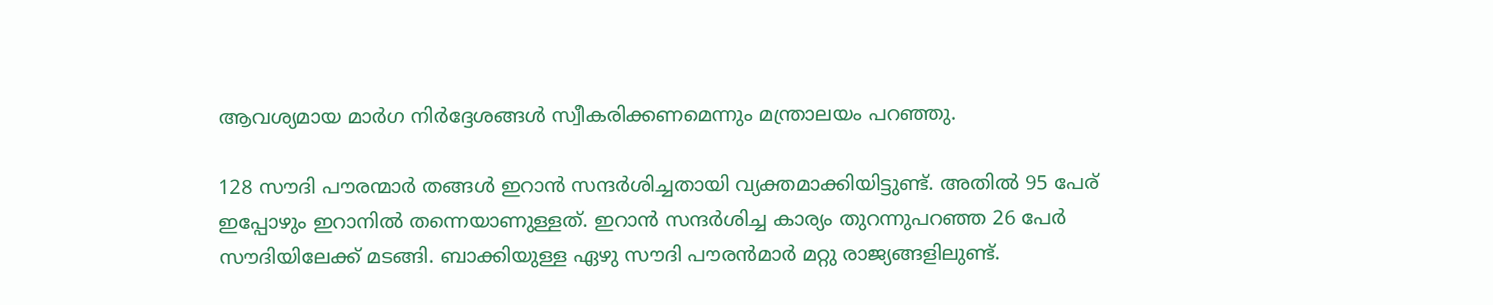ആവശ്യമായ മാര്‍ഗ നിര്‍ദ്ദേശങ്ങള്‍ സ്വീകരിക്കണമെന്നും മന്ത്രാലയം പറഞ്ഞു.

128 സൗദി പൗരന്മാര്‍ തങ്ങള്‍ ഇറാന്‍ സന്ദര്‍ശിച്ചതായി വ്യക്തമാക്കിയിട്ടുണ്ട്. അതില്‍ 95 പേര് ഇപ്പോഴും ഇറാനില്‍ തന്നെയാണുള്ളത്. ഇറാന്‍ സന്ദര്‍ശിച്ച കാര്യം തുറന്നുപറഞ്ഞ 26 പേര്‍ സൗദിയിലേക്ക് മടങ്ങി. ബാക്കിയുള്ള ഏഴു സൗദി പൗരന്‍മാര്‍ മറ്റു രാജ്യങ്ങളിലുണ്ട്.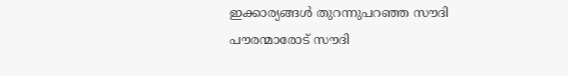ഇക്കാര്യങ്ങള്‍ തുറന്നുപറഞ്ഞ സൗദി പൗരന്മാരോട് സൗദി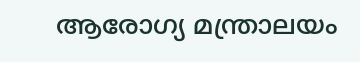ആരോഗ്യ മന്ത്രാലയം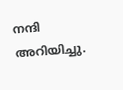നന്ദി അറിയിച്ചു.